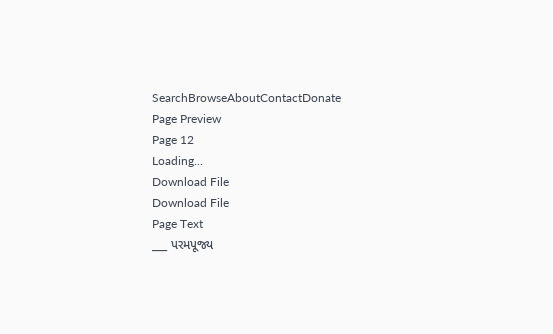SearchBrowseAboutContactDonate
Page Preview
Page 12
Loading...
Download File
Download File
Page Text
___ પરમપૂજ્ય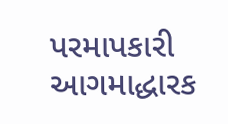પરમાપકારી આગમાદ્ધારક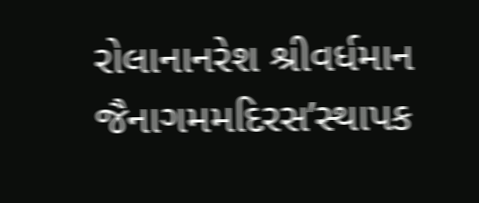રોલાનાનરેશ શ્રીવર્ધમાન જૈનાગમમદિરસ’સ્થાપક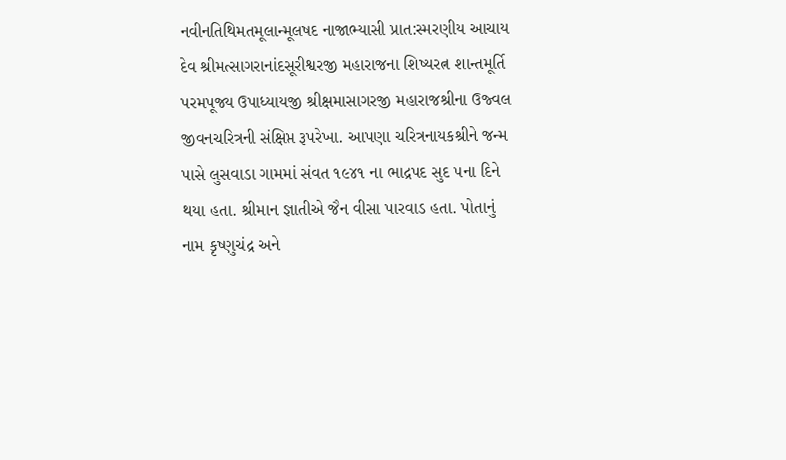નવીનતિથિમતમૂલાન્મૂલષદ નાજાભ્યાસી પ્રાત:સ્મરણીય આચાય દેવ શ્રીમત્સાગરાનાંદસૂરીશ્વરજી મહારાજના શિષ્યરત્ન શાન્તમૂર્તિ પરમપૂજ્ય ઉપાધ્યાયજી શ્રીક્ષમાસાગરજી મહારાજશ્રીના ઉજ્વલ જીવનચરિત્રની સંક્ષિપ્ત રૂપરેખા. આપણા ચરિત્રનાયકશ્રીને જન્મ પાસે લુસવાડા ગામમાં સંવત ૧૯૪૧ ના ભાદ્રપદ સુદ ૫ના દિને થયા હતા. શ્રીમાન જ્ઞાતીએ જૈન વીસા પારવાડ હતા. પોતાનું નામ કૃષ્ણુચંદ્ર અને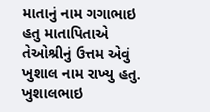માતાનું નામ ગગાભાઇ હતુ માતાપિતાએ તેઓશ્રીનું ઉત્તમ એવું ખુશાલ નામ રાખ્યુ હતુ. ખુશાલભાઇ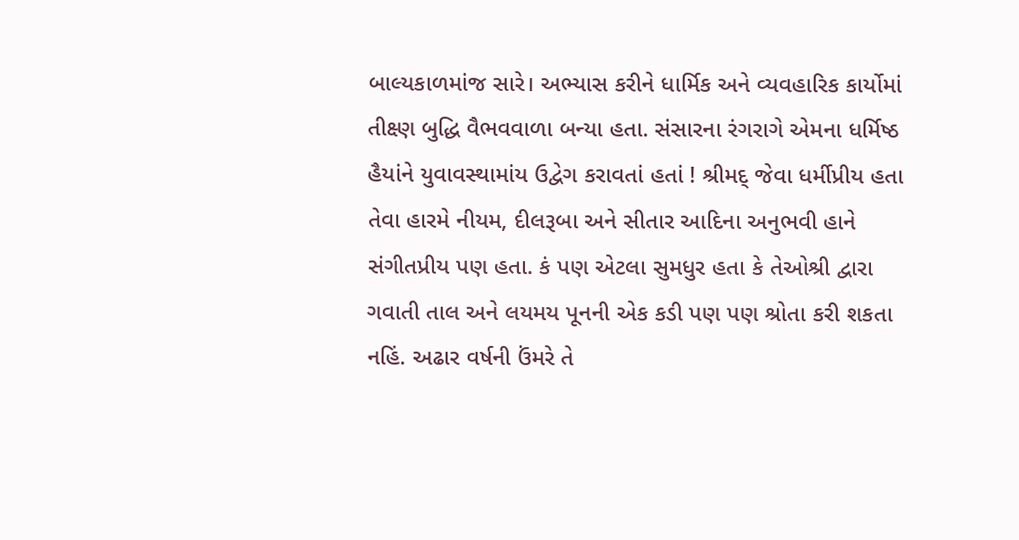બાલ્યકાળમાંજ સારે। અભ્યાસ કરીને ધાર્મિક અને વ્યવહારિક કાર્યોમાં તીક્ષ્ણ બુદ્ધિ વૈભવવાળા બન્યા હતા. સંસારના રંગરાગે એમના ધર્મિષ્ઠ હૈયાંને યુવાવસ્થામાંય ઉદ્વેગ કરાવતાં હતાં ! શ્રીમદ્ જેવા ધર્મીપ્રીય હતા તેવા હારમે નીયમ, દીલરૂબા અને સીતાર આદિના અનુભવી હાને સંગીતપ્રીય પણ હતા. કં પણ એટલા સુમધુર હતા કે તેઓશ્રી દ્વારા ગવાતી તાલ અને લયમય પૂનની એક કડી પણ પણ શ્રોતા કરી શકતા નહિં. અઢાર વર્ષની ઉંમરે તે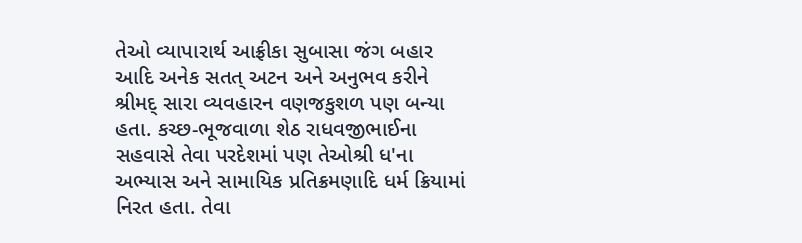તેઓ વ્યાપારાર્થ આફ્રીકા સુબાસા જંગ બહાર આદિ અનેક સતત્ અટન અને અનુભવ કરીને શ્રીમદ્ સારા વ્યવહારન વણજકુશળ પણ બન્યા હતા. કચ્છ-ભૂજવાળા શેઠ રાધવજીભાઈના સહવાસે તેવા પરદેશમાં પણ તેઓશ્રી ધ'ના અભ્યાસ અને સામાયિક પ્રતિક્રમણાદિ ધર્મ ક્રિયામાં નિરત હતા. તેવા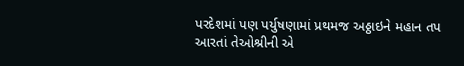પરદેશમાં પણ પર્યુષણામાં પ્રથમજ અઠ્ઠાઇને મહાન તપ આરતાં તેઓશ્રીની એ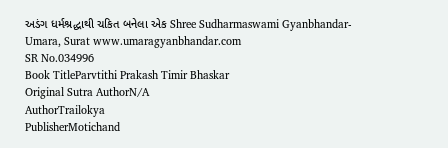અડંગ ધર્મશ્રદ્ધાથી ચકિત બનેલા એક Shree Sudharmaswami Gyanbhandar-Umara, Surat www.umaragyanbhandar.com
SR No.034996
Book TitleParvtithi Prakash Timir Bhaskar
Original Sutra AuthorN/A
AuthorTrailokya
PublisherMotichand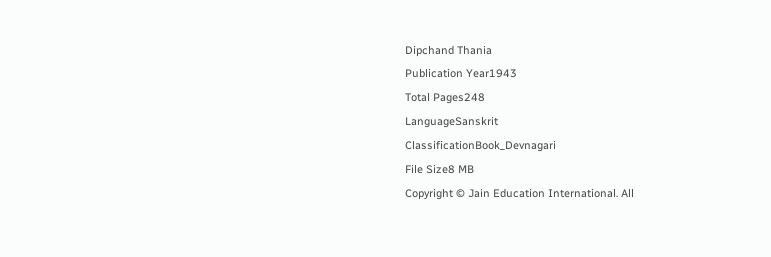Dipchand Thania
Publication Year1943
Total Pages248
LanguageSanskrit
ClassificationBook_Devnagari
File Size8 MB
Copyright © Jain Education International. All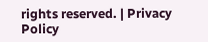rights reserved. | Privacy Policy